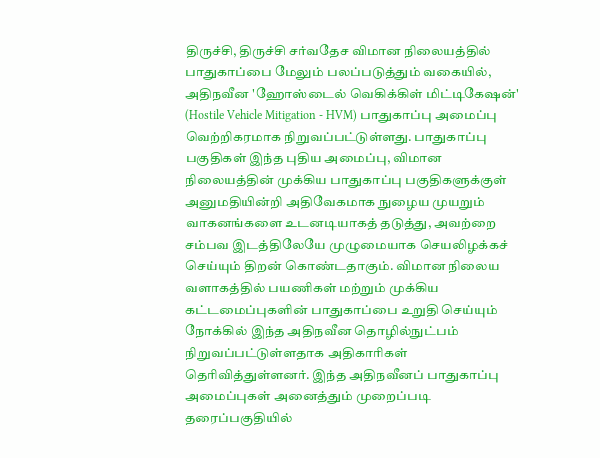திருச்சி, திருச்சி சர்வதேச விமான நிலையத்தில் பாதுகாப்பை மேலும் பலப்படுத்தும் வகையில், அதிநவீன 'ஹோஸ்டைல் வெகிக்கிள் மிட்டிகேஷன்' (Hostile Vehicle Mitigation - HVM) பாதுகாப்பு அமைப்பு வெற்றிகரமாக நிறுவப்பட்டுள்ளது. பாதுகாப்பு பகுதிகள் இந்த புதிய அமைப்பு, விமான நிலையத்தின் முக்கிய பாதுகாப்பு பகுதிகளுக்குள் அனுமதியின்றி அதிவேகமாக நுழைய முயறும் வாகனங்களை உடனடியாகத் தடுத்து, அவற்றை சம்பவ இடத்திலேயே முழுமையாக செயலிழக்கச் செய்யும் திறன் கொண்டதாகும். விமான நிலைய வளாகத்தில் பயணிகள் மற்றும் முக்கிய கட்டமைப்புகளின் பாதுகாப்பை உறுதி செய்யும் நோக்கில் இந்த அதிநவீன தொழில்நுட்பம் நிறுவப்பட்டுள்ளதாக அதிகாரிகள் தெரிவித்துள்ளனர். இந்த அதிநவீனப் பாதுகாப்பு அமைப்புகள் அனைத்தும் முறைப்படி தரைப்பகுதியில்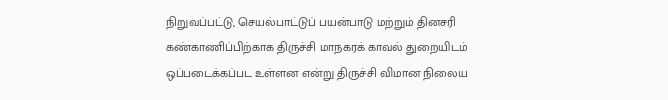நிறுவப்பட்டு, செயல்பாட்டுப் பயன்பாடு மற்றும் தினசரி கண்காணிப்பிற்காக திருச்சி மாநகரக் காவல் துறையிடம் ஒப்படைக்கப்பட உள்ளன என்று திருச்சி விமான நிலைய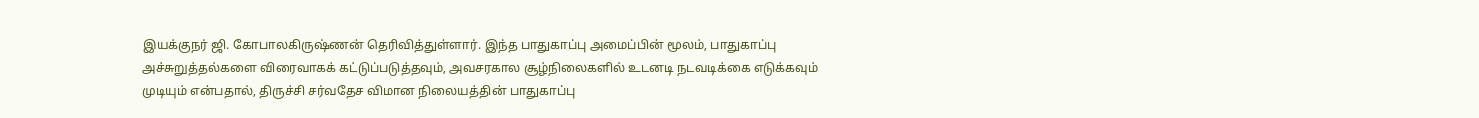இயக்குநர் ஜி. கோபாலகிருஷ்ணன் தெரிவித்துள்ளார். இந்த பாதுகாப்பு அமைப்பின் மூலம், பாதுகாப்பு அச்சுறுத்தல்களை விரைவாகக் கட்டுப்படுத்தவும், அவசரகால சூழ்நிலைகளில் உடனடி நடவடிக்கை எடுக்கவும் முடியும் என்பதால், திருச்சி சர்வதேச விமான நிலையத்தின் பாதுகாப்பு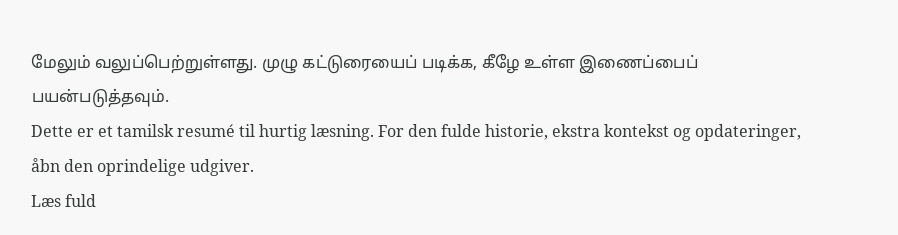மேலும் வலுப்பெற்றுள்ளது. முழு கட்டுரையைப் படிக்க, கீழே உள்ள இணைப்பைப் பயன்படுத்தவும்.
Dette er et tamilsk resumé til hurtig læsning. For den fulde historie, ekstra kontekst og opdateringer, åbn den oprindelige udgiver.
Læs fuld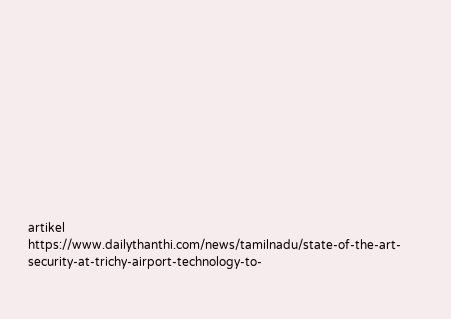artikel
https://www.dailythanthi.com/news/tamilnadu/state-of-the-art-security-at-trichy-airport-technology-to-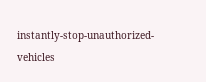instantly-stop-unauthorized-vehicles